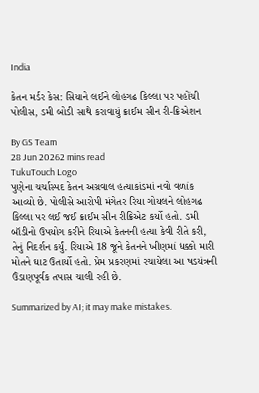India

કેતન મર્ડર કેસ: સિયાને લઈને લોહગઢ કિલ્લા પર પહોંચી પોલીસ, ડમી બોડી સાથે કરાવાયું ક્રાઈમ સીન રી-ક્રિએશન

By GS Team
28 Jun 20262 mins read
TukuTouch Logo
પુણેના ચર્ચાસ્પદ કેતન અગ્રવાલ હત્યાકાંડમાં નવો વળાંક આવ્યો છે. પોલીસે આરોપી મંગેતર રિયા ગોયલને લોહગઢ કિલ્લા પર લઈ જઈ ક્રાઈમ સીન રીક્રિએટ કર્યો હતો. ડમી બૉડીનો ઉપયોગ કરીને રિયાએ કેતનની હત્યા કેવી રીતે કરી, તેનું નિદર્શન કર્યું. રિયાએ 18 જૂને કેતનને ખીણમાં ધક્કો મારી મોતને ઘાટ ઉતાર્યો હતો. પ્રેમ પ્રકરણમાં રચાયેલા આ ષડયંત્રની ઉંડાણપૂર્વક તપાસ ચાલી રહી છે.

Summarized by AI; it may make mistakes.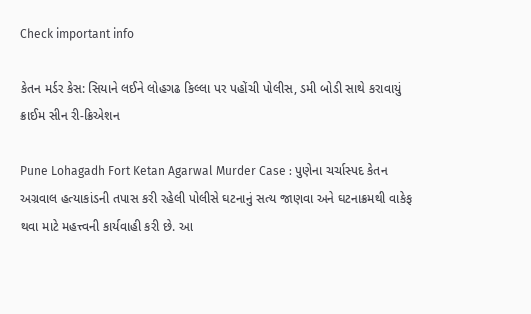Check important info

કેતન મર્ડર કેસ: સિયાને લઈને લોહગઢ કિલ્લા પર પહોંચી પોલીસ, ડમી બોડી સાથે કરાવાયું ક્રાઈમ સીન રી-ક્રિએશન

Pune Lohagadh Fort Ketan Agarwal Murder Case : પુણેના ચર્ચાસ્પદ કેતન અગ્રવાલ હત્યાકાંડની તપાસ કરી રહેલી પોલીસે ઘટનાનું સત્ય જાણવા અને ઘટનાક્રમથી વાકેફ થવા માટે મહત્ત્વની કાર્યવાહી કરી છે. આ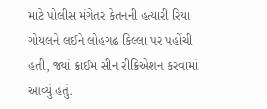માટે પોલીસ મંગેતર કેતનની હત્યારી રિયા ગોયલને લઈને લોહગઢ કિલ્લા પર પહોંચી હતી, જ્યાં ક્રાઈમ સીન રીક્રિએશન કરવામાં આવ્યું હતું.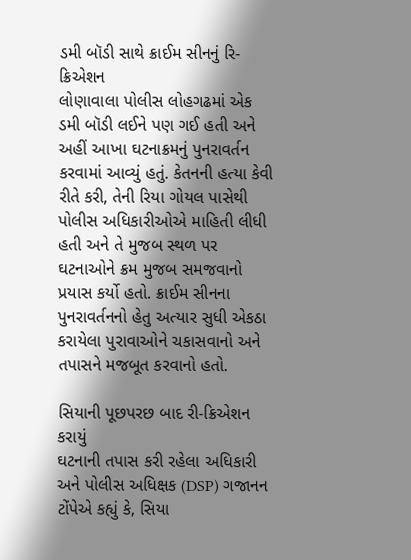ડમી બૉડી સાથે ક્રાઈમ સીનનું રિ-ક્રિએશન
લોણાવાલા પોલીસ લોહગઢમાં એક ડમી બૉડી લઈને પણ ગઈ હતી અને અહીં આખા ઘટનાક્રમનું પુનરાવર્તન કરવામાં આવ્યું હતું. કેતનની હત્યા કેવી રીતે કરી, તેની રિયા ગોયલ પાસેથી પોલીસ અધિકારીઓએ માહિતી લીધી હતી અને તે મુજબ સ્થળ પર ઘટનાઓને ક્રમ મુજબ સમજવાનો પ્રયાસ કર્યો હતો. ક્રાઈમ સીનના પુનરાવર્તનનો હેતુ અત્યાર સુધી એકઠા કરાયેલા પુરાવાઓને ચકાસવાનો અને તપાસને મજબૂત કરવાનો હતો.

સિયાની પૂછપરછ બાદ રી-ક્રિએશન કરાયું
ઘટનાની તપાસ કરી રહેલા અધિકારી અને પોલીસ અધિક્ષક (DSP) ગજાનન ટોંપેએ કહ્યું કે, સિયા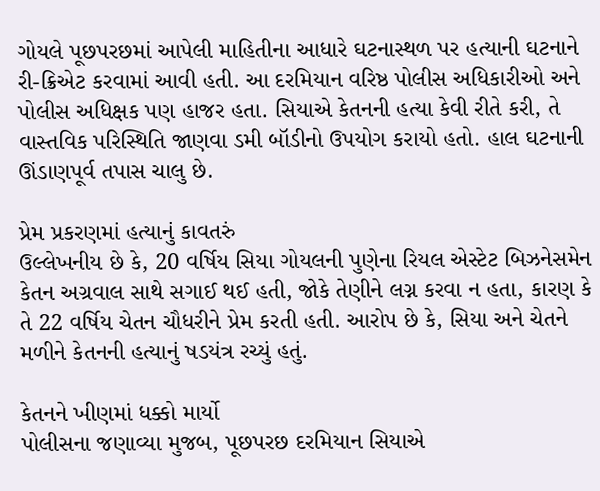ગોયલે પૂછપરછમાં આપેલી માહિતીના આધારે ઘટનાસ્થળ પર હત્યાની ઘટનાને રી-ક્રિએટ કરવામાં આવી હતી. આ દરમિયાન વરિષ્ઠ પોલીસ અધિકારીઓ અને પોલીસ અધિક્ષક પણ હાજર હતા. સિયાએ કેતનની હત્યા કેવી રીતે કરી, તે વાસ્તવિક પરિસ્થિતિ જાણવા ડમી બૉડીનો ઉપયોગ કરાયો હતો. હાલ ઘટનાની ઊંડાણપૂર્વ તપાસ ચાલુ છે.

પ્રેમ પ્રકરણમાં હત્યાનું કાવતરું
ઉલ્લેખનીય છે કે, 20 વર્ષિય સિયા ગોયલની પુણેના રિયલ એસ્ટેટ બિઝનેસમેન કેતન અગ્રવાલ સાથે સગાઈ થઈ હતી, જોકે તેણીને લગ્ન કરવા ન હતા, કારણ કે તે 22 વર્ષિય ચેતન ચૌધરીને પ્રેમ કરતી હતી. આરોપ છે કે, સિયા અને ચેતને મળીને કેતનની હત્યાનું ષડયંત્ર રચ્યું હતું.

કેતનને ખીણમાં ધક્કો માર્યો
પોલીસના જણાવ્યા મુજબ, પૂછપરછ દરમિયાન સિયાએ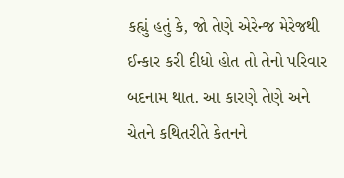કહ્યું હતું કે, જો તેણે એરેન્જ મેરેજથી ઈન્કાર કરી દીધો હોત તો તેનો પરિવાર બદનામ થાત. આ કારણે તેણે અને ચેતને કથિતરીતે કેતનને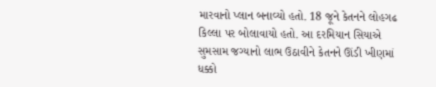મારવાનો પ્લાન બનાવ્યો હતો. 18 જૂને કેતનને લોહગઢ કિલ્લા પર બોલાવાયો હતો. આ દરમિયાન સિયાએ સુમસામ જગ્યાનો લાભ ઉઠાવીને કેતનને ઊંડી ખીણમાં ધક્કો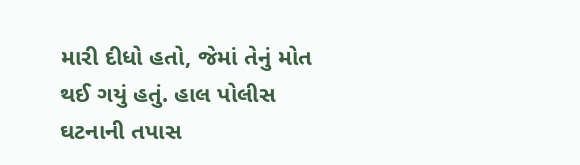મારી દીધો હતો, જેમાં તેનું મોત થઈ ગયું હતું. હાલ પોલીસ ઘટનાની તપાસ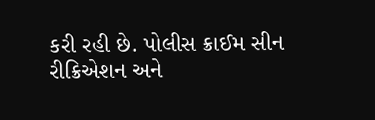કરી રહી છે. પોલીસ ક્રાઈમ સીન રીક્રિએશન અને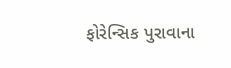ફોરેન્સિક પુરાવાના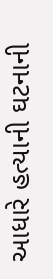આધારે હત્યાની ઘટનાની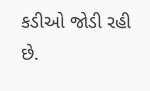કડીઓ જોડી રહી છે.